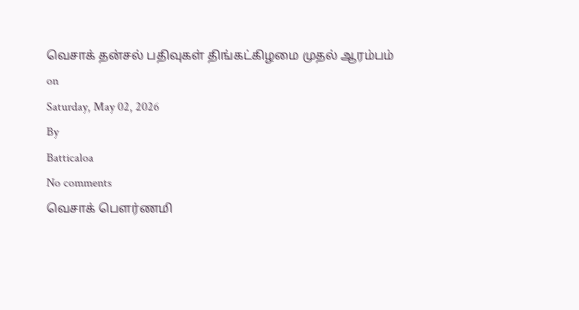வெசாக் தன்சல் பதிவுகள் திங்கட்கிழமை முதல் ஆரம்பம்
on
Saturday, May 02, 2026
By
Batticaloa
No comments
வெசாக் பௌர்ணமி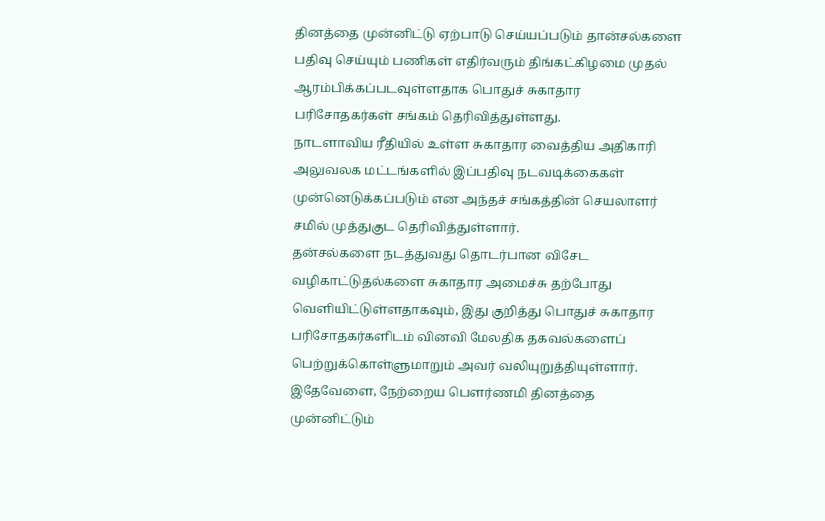தினத்தை முன்னிட்டு ஏற்பாடு செய்யப்படும் தான்சல்களை பதிவு செய்யும் பணிகள் எதிர்வரும் திங்கட்கிழமை முதல் ஆரம்பிக்கப்படவுள்ளதாக பொதுச் சுகாதார பரிசோதகர்கள் சங்கம் தெரிவித்துள்ளது.
நாடளாவிய ரீதியில் உள்ள சுகாதார வைத்திய அதிகாரி அலுவலக மட்டங்களில் இப்பதிவு நடவடிக்கைகள் முன்னெடுக்கப்படும் என அந்தச் சங்கத்தின் செயலாளர் சமில் முத்துகுட தெரிவித்துள்ளார்.
தன்சல்களை நடத்துவது தொடர்பான விசேட வழிகாட்டுதல்களை சுகாதார அமைச்சு தற்போது வெளியிட்டுள்ளதாகவும், இது குறித்து பொதுச் சுகாதார பரிசோதகர்களிடம் வினவி மேலதிக தகவல்களைப் பெற்றுக்கொள்ளுமாறும் அவர் வலியுறுத்தியுள்ளார்.
இதேவேளை, நேற்றைய பௌர்ணமி தினத்தை முன்னிட்டும்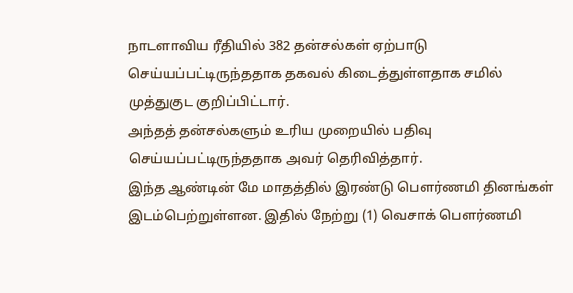நாடளாவிய ரீதியில் 382 தன்சல்கள் ஏற்பாடு செய்யப்பட்டிருந்ததாக தகவல் கிடைத்துள்ளதாக சமில் முத்துகுட குறிப்பிட்டார்.
அந்தத் தன்சல்களும் உரிய முறையில் பதிவு செய்யப்பட்டிருந்ததாக அவர் தெரிவித்தார்.
இந்த ஆண்டின் மே மாதத்தில் இரண்டு பௌர்ணமி தினங்கள் இடம்பெற்றுள்ளன. இதில் நேற்று (1) வெசாக் பௌர்ணமி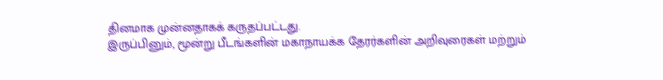தினமாக முன்னதாகக் கருதப்பட்டது.
இருப்பினும், மூன்று பீடங்களின் மகாநாயக்க தேரர்களின் அறிவுரைகள் மற்றும்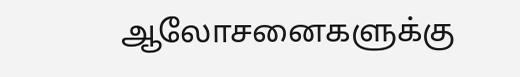ஆலோசனைகளுக்கு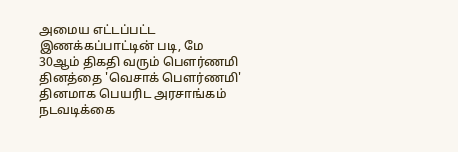அமைய எட்டப்பட்ட இணக்கப்பாட்டின் படி, மே 30ஆம் திகதி வரும் பௌர்ணமி தினத்தை 'வெசாக் பௌர்ணமி' தினமாக பெயரிட அரசாங்கம் நடவடிக்கை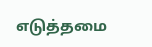எடுத்தமை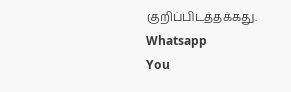குறிப்பிடத்தக்கது.
Whatsapp
You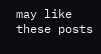may like these posts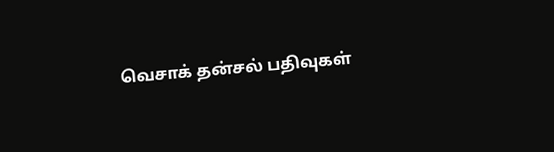வெசாக் தன்சல் பதிவுகள்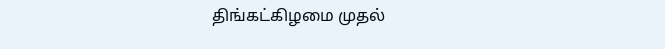திங்கட்கிழமை முதல்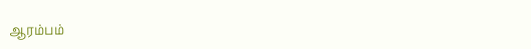ஆரம்பம்